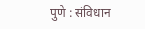पुणे : संविधान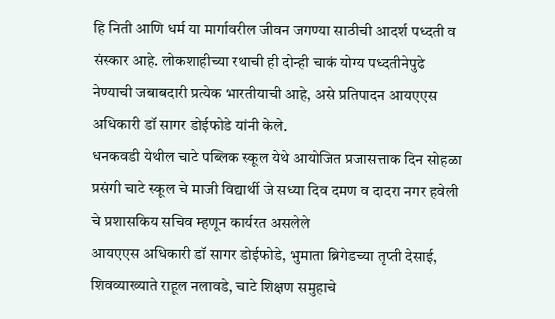हि निती आणि धर्म या मार्गावरील जीवन जगण्या साठीची आदर्श पध्दती व संस्कार आहे. लोकशाहीच्या रथाची ही दोन्ही चाकं योग्य पध्दतीनेपुढे नेण्याची जबाबदारी प्रत्येक भारतीयाची आहे, असे प्रतिपादन आयएएस अधिकारी डॉ सागर डोईफोडे यांनी केले.
धनकवडी येथील चाटे पब्लिक स्कूल येथे आयोजित प्रजासत्ताक दिन सोहळा प्रसंगी चाटे स्कूल चे माजी विद्यार्थी जे सध्या दिव दमण व दादरा नगर हवेली चे प्रशासकिय सचिव म्हणून कार्यरत असलेले
आयएएस अधिकारी डॉ सागर डोईफोडे, भुमाता ब्रिगेडच्या तृप्ती देसाई, शिवव्याख्याते राहूल नलावडे, चाटे शिक्षण समुहाचे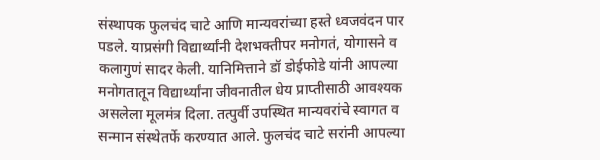संस्थापक फुलचंद चाटे आणि मान्यवरांच्या हस्ते ध्वजवंदन पार पडले. याप्रसंगी विद्यार्थ्यांनी देशभक्तीपर मनोगतं, योगासने व कलागुणं सादर केली. यानिमित्ताने डॉ डोईफोडे यांनी आपल्या मनोगतातून विद्यार्थ्यांना जीवनातील धेय प्राप्तीसाठी आवश्यक असलेला मूलमंत्र दिला. तत्पुर्वी उपस्थित मान्यवरांचे स्वागत व सन्मान संस्थेतर्फे करण्यात आले. फुलचंद चाटे सरांनी आपल्या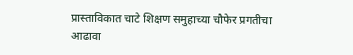प्रास्ताविकात चाटे शिक्षण समुहाच्या चौफेर प्रगतीचा आढावा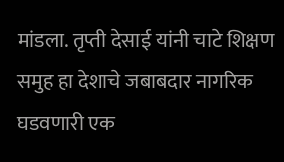मांडला. तृप्ती देसाई यांनी चाटे शिक्षण समुह हा देशाचे जबाबदार नागरिक घडवणारी एक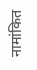नामांकित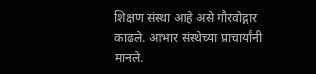शिक्षण संस्था आहे असे गौरवोद्गार काढले. आभार संस्थेच्या प्राचार्यांनी मानले.